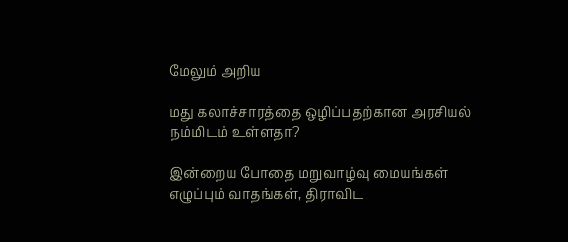மேலும் அறிய

மது கலாச்சாரத்தை ஒழிப்பதற்கான அரசியல் நம்மிடம் உள்ளதா?

இன்றைய போதை மறுவாழ்வு மையங்கள் எழுப்பும் வாதங்கள், திராவிட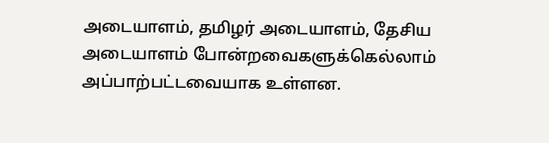அடையாளம், தமிழர் அடையாளம், தேசிய அடையாளம் போன்றவைகளுக்கெல்லாம் அப்பாற்பட்டவையாக உள்ளன.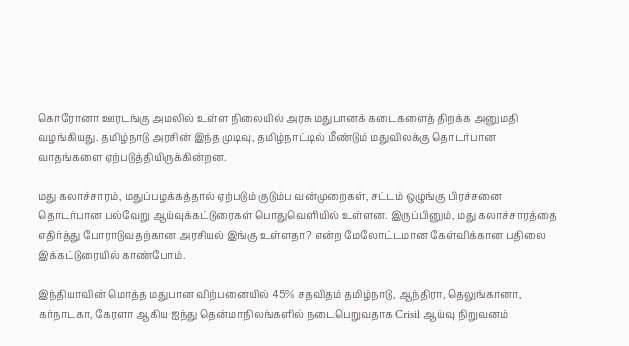கொரோனா ஊரடங்கு அமலில் உள்ள நிலையில் அரசு மதுபானக் கடைகளைத் திறக்க அனுமதி வழங்கியது. தமிழ்நாடு அரசின் இந்த முடிவு, தமிழ்நாட்டில் மீண்டும் மதுவிலக்கு தொடர்பான வாதங்களை ஏற்படுத்தியிருக்கின்றன.

மது கலாச்சாரம், மதுப்பழக்கத்தால் ஏற்படும் குடும்ப வன்முறைகள், சட்டம் ஒழுங்கு பிரச்சனை தொடர்பான பல்வேறு ஆய்வுக்கட்டுரைகள் பொதுவெளியில் உள்ளன. இருப்பினும், மது கலாச்சாரத்தை எதிர்த்து போராடுவதற்கான அரசியல் இங்கு உள்ளதா? என்ற மேலோட்டமான கேள்விக்கான பதிலை இக்கட்டுரையில் காண்போம்.

இந்தியாவின் மொத்த மதுபான விற்பனையில் 45% சதவிதம் தமிழ்நாடு, ஆந்திரா, தெலுங்கானா, கர்நாடகா, கேரளா ஆகிய ஐந்து தென்மாநிலங்களில் நடைபெறுவதாக Crisil ஆய்வு நிறுவனம்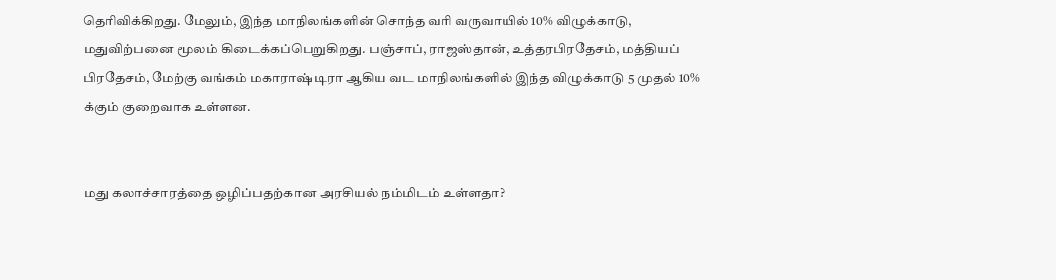தெரிவிக்கிறது. மேலும், இந்த மாநிலங்களின் சொந்த வரி வருவாயில் 10% விழுக்காடு, மதுவிற்பனை மூலம் கிடைக்கப்பெறுகிறது. பஞ்சாப், ராஜஸ்தான், உத்தரபிரதேசம், மத்தியப் பிரதேசம், மேற்கு வங்கம் மகாராஷ்டிரா ஆகிய வட மாநிலங்களில் இந்த விழுக்காடு 5 முதல் 10% க்கும் குறைவாக உள்ளன.


மது கலாச்சாரத்தை ஒழிப்பதற்கான அரசியல் நம்மிடம் உள்ளதா?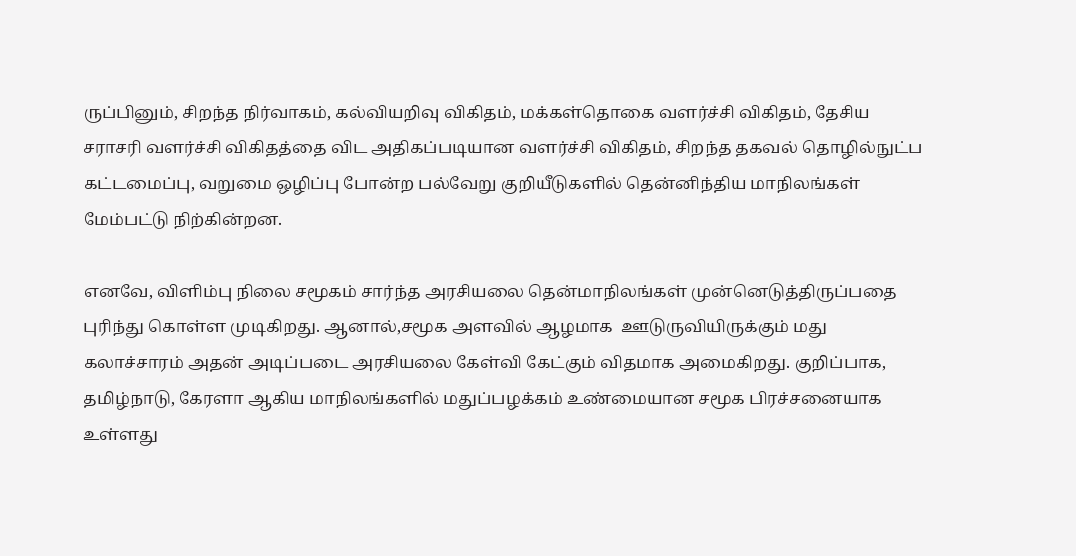ருப்பினும், சிறந்த நிர்வாகம், கல்வியறிவு விகிதம், மக்கள்தொகை வளர்ச்சி விகிதம், தேசிய சராசரி வளர்ச்சி விகிதத்தை விட அதிகப்படியான வளர்ச்சி விகிதம், சிறந்த தகவல் தொழில்நுட்ப கட்டமைப்பு, வறுமை ஒழிப்பு போன்ற பல்வேறு குறியீடுகளில் தென்னிந்திய மாநிலங்கள் மேம்பட்டு நிற்கின்றன.

எனவே, விளிம்பு நிலை சமூகம் சார்ந்த அரசியலை தென்மாநிலங்கள் முன்னெடுத்திருப்பதை புரிந்து கொள்ள முடிகிறது. ஆனால்,சமூக அளவில் ஆழமாக  ஊடுருவியிருக்கும் மது கலாச்சாரம் அதன் அடிப்படை அரசியலை கேள்வி கேட்கும் விதமாக அமைகிறது. குறிப்பாக, தமிழ்நாடு, கேரளா ஆகிய மாநிலங்களில் மதுப்பழக்கம் உண்மையான சமூக பிரச்சனையாக உள்ளது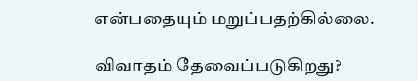என்பதையும் மறுப்பதற்கில்லை.

விவாதம் தேவைப்படுகிறது?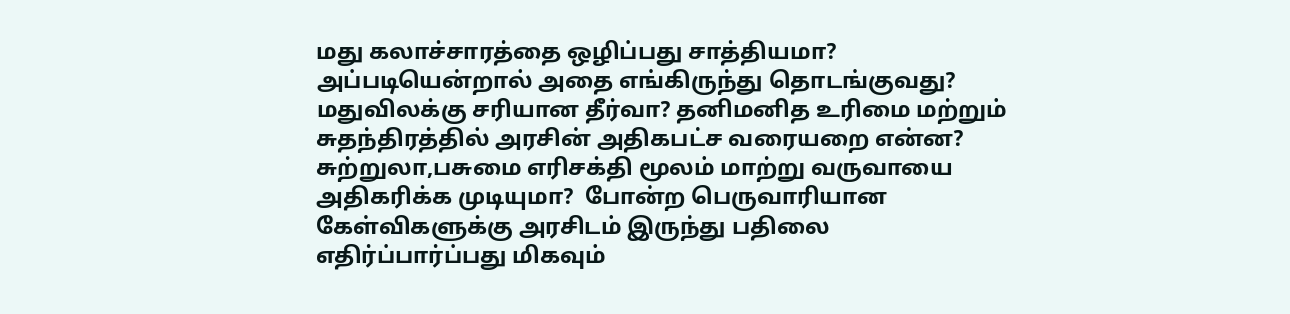மது கலாச்சாரத்தை ஒழிப்பது சாத்தியமா? அப்படியென்றால் அதை எங்கிருந்து தொடங்குவது? மதுவிலக்கு சரியான தீர்வா? தனிமனித உரிமை மற்றும் சுதந்திரத்தில் அரசின் அதிகபட்ச வரையறை என்ன?   சுற்றுலா,பசுமை எரிசக்தி மூலம் மாற்று வருவாயை அதிகரிக்க முடியுமா?  போன்ற பெருவாரியான கேள்விகளுக்கு அரசிடம் இருந்து பதிலை எதிர்ப்பார்ப்பது மிகவும்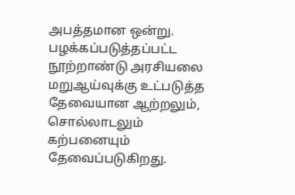அபத்தமான ஒன்று. பழக்கப்படுத்தப்பட்ட நூற்றாண்டு அரசியலை மறுஆய்வுக்கு உட்படுத்த தேவையான ஆற்றலும், சொல்லாடலும் கற்பனையும் தேவைப்படுகிறது.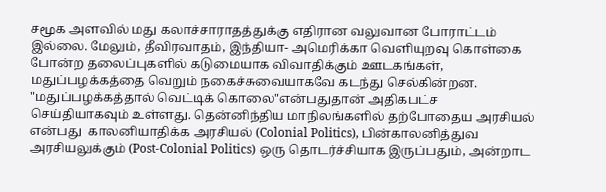சமூக அளவில் மது கலாச்சாராதத்துக்கு எதிரான வலுவான போராட்டம் இல்லை. மேலும், தீவிரவாதம், இந்தியா- அமெரிக்கா வெளியுறவு கொள்கை போன்ற தலைப்புகளில் கடுமையாக விவாதிக்கும் ஊடகங்கள், மதுப்பழக்கத்தை வெறும் நகைச்சுவையாகவே கடந்து செல்கின்றன. "மதுப்பழக்கத்தால் வெட்டிக் கொலை"என்பதுதான் அதிகபட்ச செய்தியாகவும் உள்ளது. தென்னிந்திய மாநிலங்களில் தற்போதைய அரசியல் என்பது  காலனியாதிக்க அரசியல் (Colonial Politics), பின்காலனித்துவ அரசியலுக்கும் (Post-Colonial Politics) ஒரு தொடர்ச்சியாக இருப்பதும், அன்றாட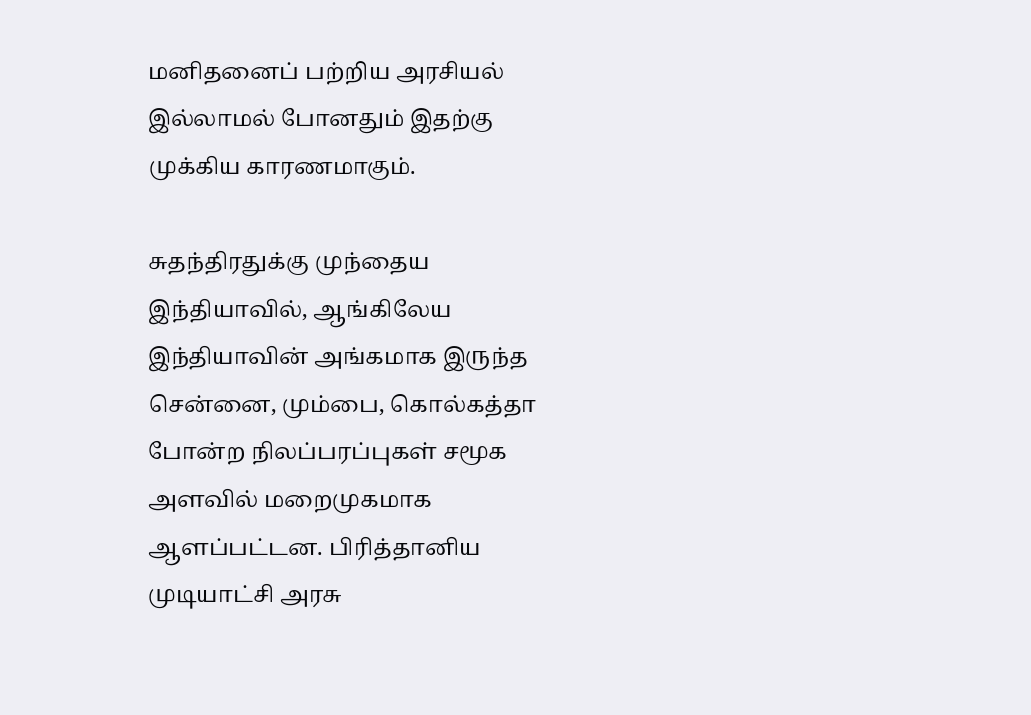மனிதனைப் பற்றிய அரசியல் இல்லாமல் போனதும் இதற்கு முக்கிய காரணமாகும்.

சுதந்திரதுக்கு முந்தைய இந்தியாவில், ஆங்கிலேய இந்தியாவின் அங்கமாக இருந்த சென்னை, மும்பை, கொல்கத்தா போன்ற நிலப்பரப்புகள் சமூக அளவில் மறைமுகமாக ஆளப்பட்டன. பிரித்தானிய முடியாட்சி அரசு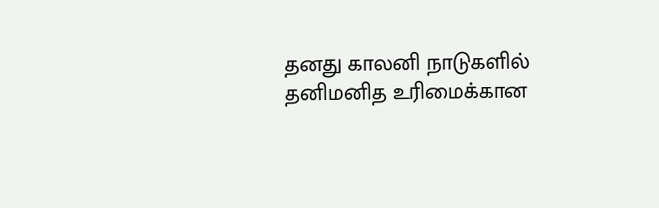தனது காலனி நாடுகளில் தனிமனித உரிமைக்கான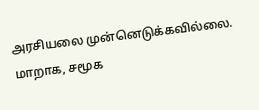அரசியலை முன்னெடுக்கவில்லை. மாறாக, சமூக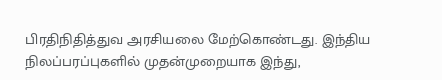பிரதிநிதித்துவ அரசியலை மேற்கொண்டது. இந்திய நிலப்பரப்புகளில் முதன்முறையாக இந்து,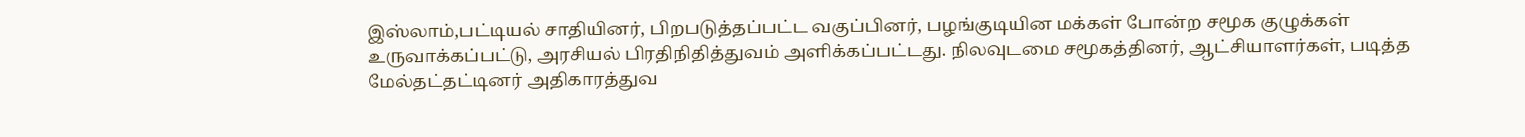இஸ்லாம்,பட்டியல் சாதியினர், பிறபடுத்தப்பட்ட வகுப்பினர், பழங்குடியின மக்கள் போன்ற சமூக குழுக்கள் உருவாக்கப்பட்டு, அரசியல் பிரதிநிதித்துவம் அளிக்கப்பட்டது. நிலவுடமை சமூகத்தினர், ஆட்சியாளர்கள், படித்த மேல்தட்தட்டினர் அதிகாரத்துவ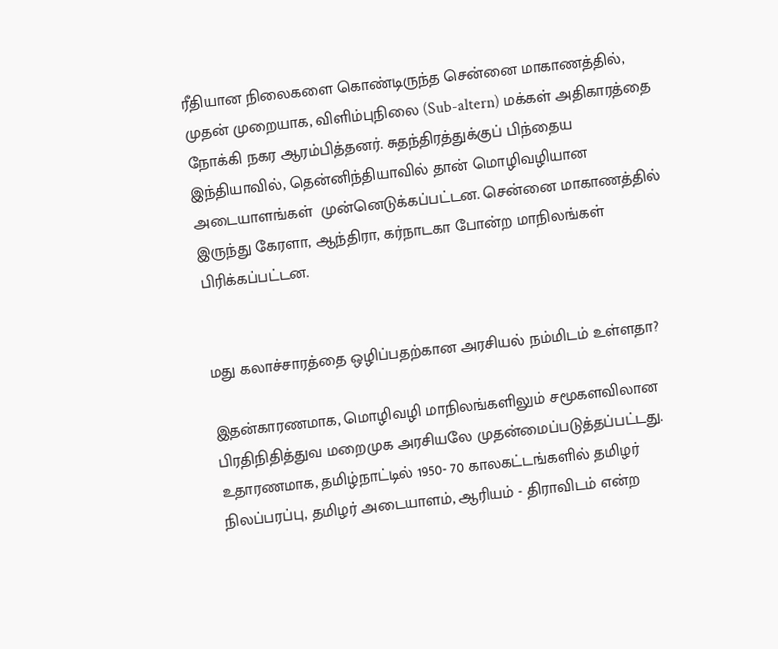ரீதியான நிலைகளை கொண்டிருந்த சென்னை மாகாணத்தில், முதன் முறையாக, விளிம்புநிலை (Sub-altern) மக்கள் அதிகாரத்தை நோக்கி நகர ஆரம்பித்தனர். சுதந்திரத்துக்குப் பிந்தைய இந்தியாவில், தென்னிந்தியாவில் தான் மொழிவழியான அடையாளங்கள்  முன்னெடுக்கப்பட்டன. சென்னை மாகாணத்தில் இருந்து கேரளா, ஆந்திரா, கர்நாடகா போன்ற மாநிலங்கள் பிரிக்கப்பட்டன.


மது கலாச்சாரத்தை ஒழிப்பதற்கான அரசியல் நம்மிடம் உள்ளதா?

இதன்காரணமாக, மொழிவழி மாநிலங்களிலும் சமூகளவிலான பிரதிநிதித்துவ மறைமுக அரசியலே முதன்மைப்படுத்தப்பட்டது. உதாரணமாக, தமிழ்நாட்டில் 1950- 70 காலகட்டங்களில் தமிழர் நிலப்பரப்பு, தமிழர் அடையாளம், ஆரியம் - திராவிடம் என்ற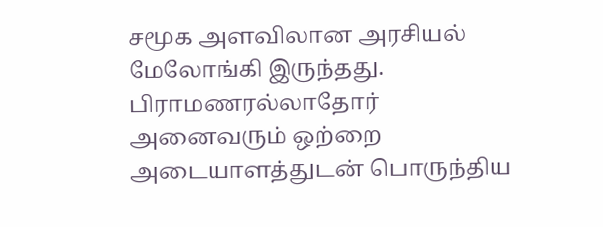சமூக அளவிலான அரசியல் மேலோங்கி இருந்தது. பிராமணரல்லாதோர் அனைவரும் ஒற்றை அடையாளத்துடன் பொருந்திய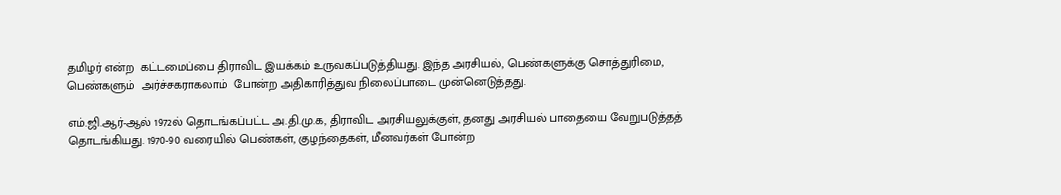தமிழர் என்ற  கட்டமைப்பை திராவிட இயக்கம் உருவகப்படுத்தியது. இந்த அரசியல், பெண்களுக்கு சொத்துரிமை, பெண்களும்  அர்ச்சகராகலாம்  போன்ற அதிகாரித்துவ நிலைப்பாடை முன்னெடுத்தது.

எம்.ஜி.ஆர்-ஆல் 1972ல் தொடங்கப்பட்ட அ.தி.மு.க, திராவிட அரசியலுக்குள், தனது அரசியல் பாதையை வேறுபடுத்தத் தொடங்கியது. 1970-90 வரையில் பெண்கள், குழந்தைகள், மீனவர்கள் போன்ற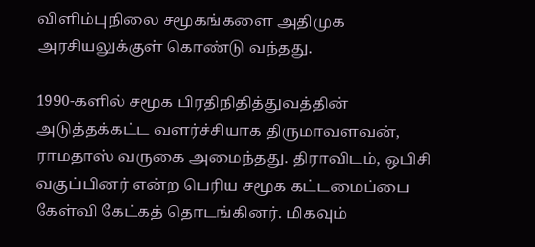விளிம்புநிலை சமூகங்களை அதிமுக அரசியலுக்குள் கொண்டு வந்தது.

1990-களில் சமூக பிரதிநிதித்துவத்தின் அடுத்தக்கட்ட வளர்ச்சியாக திருமாவளவன், ராமதாஸ் வருகை அமைந்தது. திராவிடம், ஒபிசி வகுப்பினர் என்ற பெரிய சமூக கட்டமைப்பை கேள்வி கேட்கத் தொடங்கினர். மிகவும்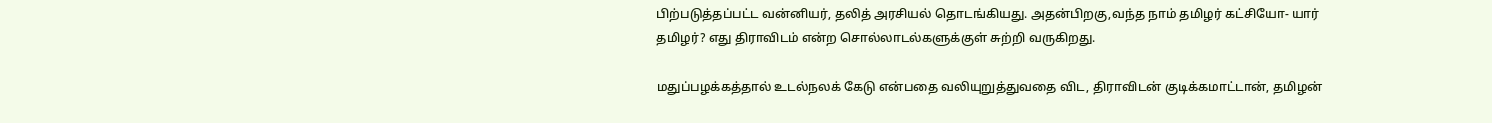பிற்படுத்தப்பட்ட வன்னியர், தலித் அரசியல் தொடங்கியது. அதன்பிறகு,வந்த நாம் தமிழர் கட்சியோ- யார் தமிழர்? எது திராவிடம் என்ற சொல்லாடல்களுக்குள் சுற்றி வருகிறது.

மதுப்பழக்கத்தால் உடல்நலக் கேடு என்பதை வலியுறுத்துவதை விட, திராவிடன் குடிக்கமாட்டான், தமிழன்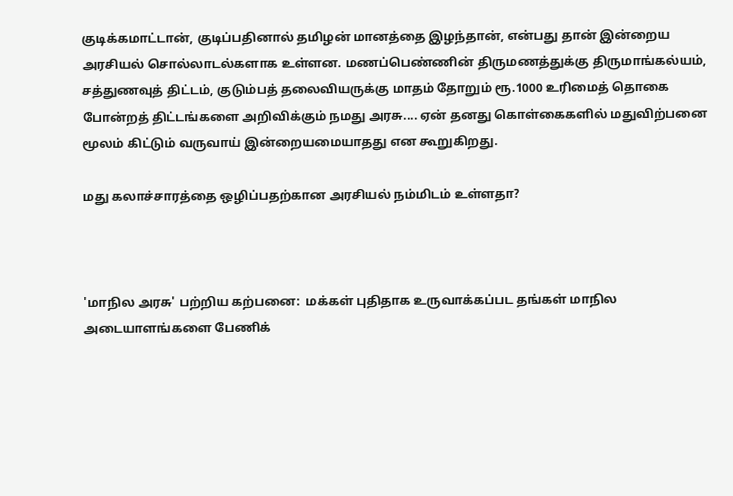குடிக்கமாட்டான், குடிப்பதினால் தமிழன் மானத்தை இழந்தான், என்பது தான் இன்றைய அரசியல் சொல்லாடல்களாக உள்ளன. மணப்பெண்ணின் திருமணத்துக்கு திருமாங்கல்யம், சத்துணவுத் திட்டம், குடும்பத் தலைவியருக்கு மாதம் தோறும் ரூ.1000 உரிமைத் தொகை போன்றத் திட்டங்களை அறிவிக்கும் நமது அரசு.... ஏன் தனது கொள்கைகளில் மதுவிற்பனை மூலம் கிட்டும் வருவாய் இன்றையமையாதது என கூறுகிறது.

மது கலாச்சாரத்தை ஒழிப்பதற்கான அரசியல் நம்மிடம் உள்ளதா?



'மாநில அரசு' பற்றிய கற்பனை:  மக்கள் புதிதாக உருவாக்கப்பட தங்கள் மாநில அடையாளங்களை பேணிக்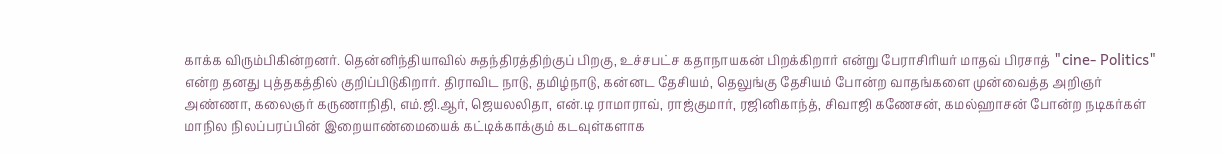காக்க விரும்பிகின்றனர். தென்னிந்தியாவில் சுதந்திரத்திற்குப் பிறகு, உச்சபட்ச கதாநாயகன் பிறக்கிறார் என்று பேராசிரியர் மாதவ் பிரசாத் "cine- Politics" என்ற தனது புத்தகத்தில் குறிப்பிடுகிறார். திராவிட நாடு, தமிழ்நாடு, கன்னட தேசியம், தெலுங்கு தேசியம் போன்ற வாதங்களை முன்வைத்த அறிஞர் அண்ணா, கலைஞர் கருணாநிதி, எம்.ஜி.ஆர், ஜெயலலிதா, என்.டி ராமாராவ், ராஜ்குமார், ரஜினிகாந்த், சிவாஜி கணேசன், கமல்ஹாசன் போன்ற நடிகர்கள் மாநில நிலப்பரப்பின் இறையாண்மையைக் கட்டிக்காக்கும் கடவுள்களாக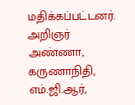மதிக்கப்பட்டனர். அறிஞர் அண்ணா, கருணாநிதி,  எம்.ஜி.ஆர்,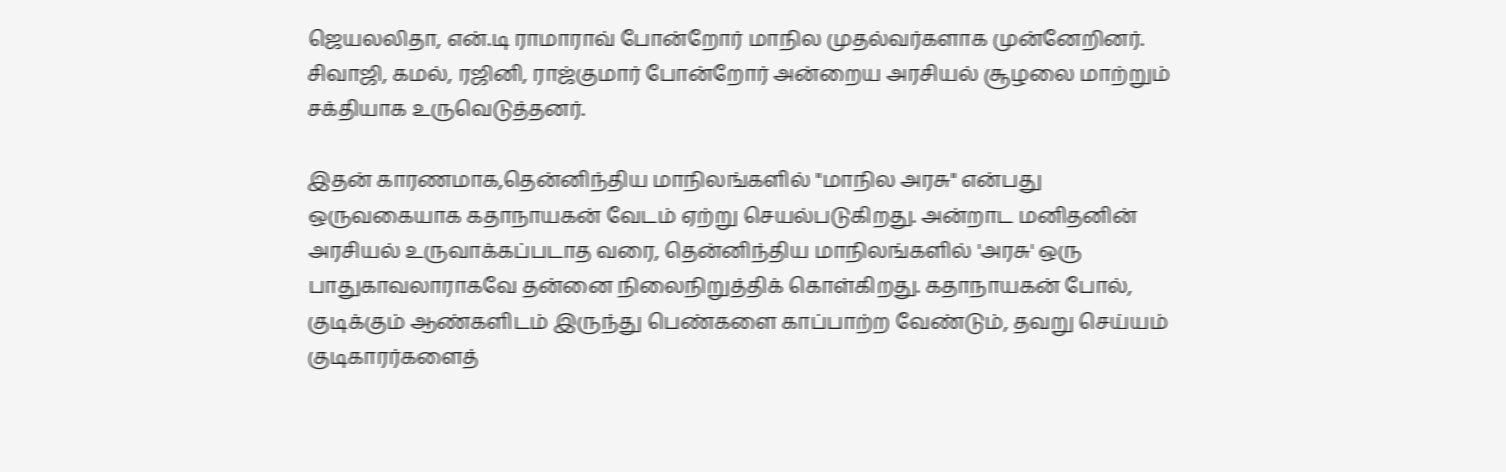ஜெயலலிதா, என்.டி ராமாராவ் போன்றோர் மாநில முதல்வர்களாக முன்னேறினர். சிவாஜி, கமல், ரஜினி, ராஜ்குமார் போன்றோர் அன்றைய அரசியல் சூழலை மாற்றும்  சக்தியாக உருவெடுத்தனர்.

இதன் காரணமாக,தென்னிந்திய மாநிலங்களில் "மாநில அரசு" என்பது ஒருவகையாக கதாநாயகன் வேடம் ஏற்று செயல்படுகிறது. அன்றாட மனிதனின் அரசியல் உருவாக்கப்படாத வரை, தென்னிந்திய மாநிலங்களில் 'அரசு' ஒரு பாதுகாவலாராகவே தன்னை நிலைநிறுத்திக் கொள்கிறது. கதாநாயகன் போல், குடிக்கும் ஆண்களிடம் இருந்து பெண்களை காப்பாற்ற வேண்டும், தவறு செய்யம் குடிகாரர்களைத்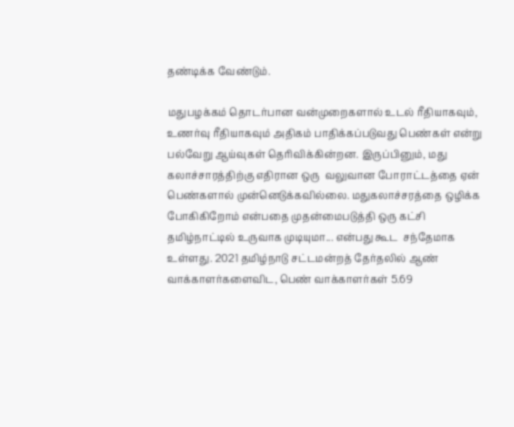தண்டிக்க வேண்டும்.

மதுபழக்கம் தொடர்பான வன்முறைகளால் உடல் ரீதியாகவும், உணர்வு ரீதியாகவும் அதிகம் பாதிக்கப்படுவது பெண்கள் என்று பல்வேறு ஆய்வுகள் தெரிவிக்கின்றன. இருப்பினும், மது கலாச்சாரத்திற்கு எதிரான ஒரு  வலுவான போராட்டத்தை ஏன் பெண்களால் முன்னெடுக்கவில்லை. மதுகலாச்சரத்தை ஒழிக்க போகிகிறோம் என்பதை முதன்மைபடுத்தி ஒரு கட்சி தமிழ்நாட்டில் உருவாக முடியுமா... என்பது கூட  சந்தேமாக உள்ளது. 2021 தமிழ்நாடு சட்டமன்றத் தேர்தலில் ஆண் வாக்காளர்களைவிட, பெண் வாக்காளர்கள் 5.69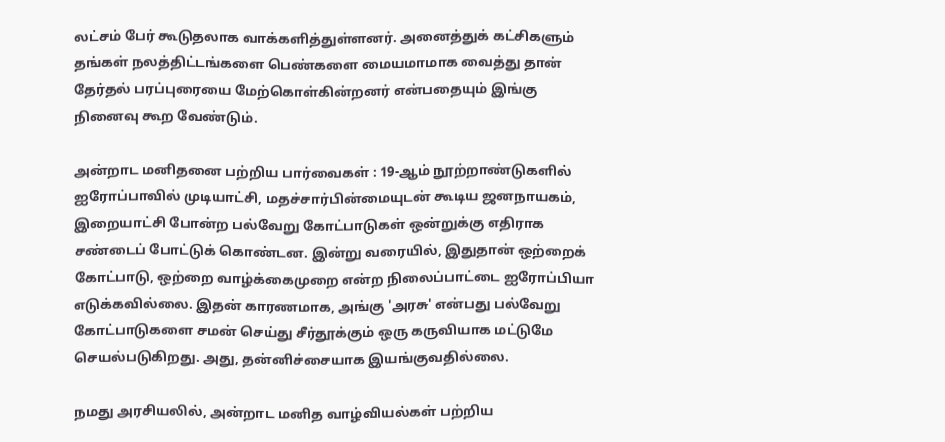லட்சம் பேர் கூடுதலாக வாக்களித்துள்ளனர். அனைத்துக் கட்சிகளும் தங்கள் நலத்திட்டங்களை பெண்களை மையமாமாக வைத்து தான் தேர்தல் பரப்புரையை மேற்கொள்கின்றனர் என்பதையும் இங்கு நினைவு கூற வேண்டும்.

அன்றாட மனிதனை பற்றிய பார்வைகள் : 19-ஆம் நூற்றாண்டுகளில் ஐரோப்பாவில் முடியாட்சி, மதச்சார்பின்மையுடன் கூடிய ஜனநாயகம், இறையாட்சி போன்ற பல்வேறு கோட்பாடுகள் ஒன்றுக்கு எதிராக சண்டைப் போட்டுக் கொண்டன. இன்று வரையில், இதுதான் ஒற்றைக் கோட்பாடு, ஒற்றை வாழ்க்கைமுறை என்ற நிலைப்பாட்டை ஐரோப்பியா எடுக்கவில்லை. இதன் காரணமாக, அங்கு 'அரசு' என்பது பல்வேறு கோட்பாடுகளை சமன் செய்து சீர்தூக்கும் ஒரு கருவியாக மட்டுமே செயல்படுகிறது. அது, தன்னிச்சையாக இயங்குவதில்லை.

நமது அரசியலில், அன்றாட மனித வாழ்வியல்கள் பற்றிய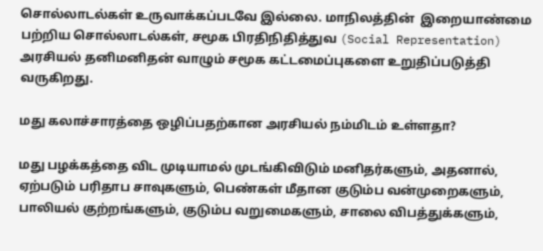சொல்லாடல்கள் உருவாக்கப்படவே இல்லை. மாநிலத்தின்  இறையாண்மை பற்றிய சொல்லாடல்கள், சமூக பிரதிநிதித்துவ (Social Representation) அரசியல் தனிமனிதன் வாழும் சமூக கட்டமைப்புகளை உறுதிப்படுத்தி வருகிறது.

மது கலாச்சாரத்தை ஒழிப்பதற்கான அரசியல் நம்மிடம் உள்ளதா?

மது பழக்கத்தை விட முடியாமல் முடங்கிவிடும் மனிதர்களும், அதனால், ஏற்படும் பரிதாப சாவுகளும், பெண்கள் மீதான குடும்ப வன்முறைகளும், பாலியல் குற்றங்களும், குடும்ப வறுமைகளும், சாலை விபத்துக்களும்,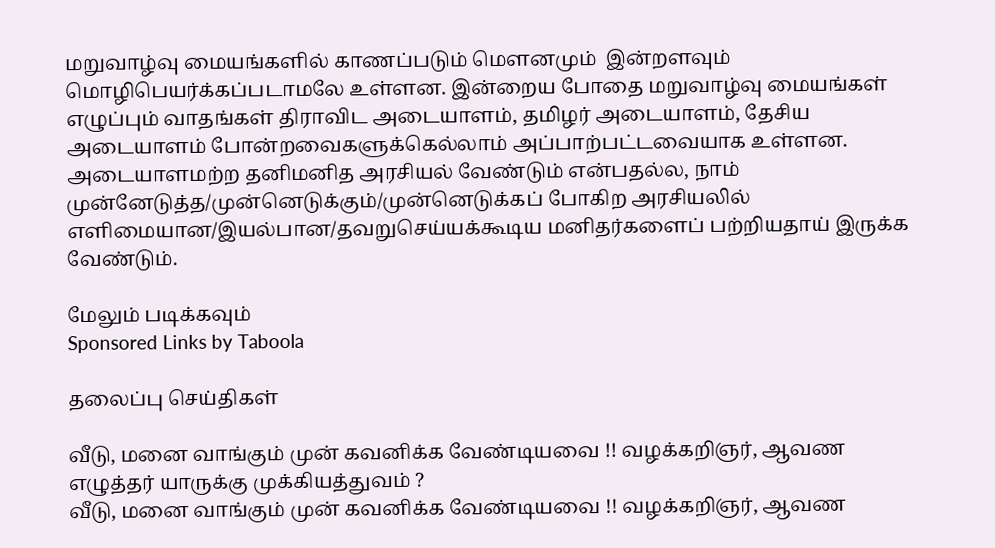மறுவாழ்வு மையங்களில் காணப்படும் மெளனமும்  இன்றளவும் மொழிபெயர்க்கப்படாமலே உள்ளன. இன்றைய போதை மறுவாழ்வு மையங்கள் எழுப்பும் வாதங்கள் திராவிட அடையாளம், தமிழர் அடையாளம், தேசிய அடையாளம் போன்றவைகளுக்கெல்லாம் அப்பாற்பட்டவையாக உள்ளன. அடையாளமற்ற தனிமனித அரசியல் வேண்டும் என்பதல்ல, நாம் முன்னேடுத்த/முன்னெடுக்கும்/முன்னெடுக்கப் போகிற அரசியலில் எளிமையான/இயல்பான/தவறுசெய்யக்கூடிய மனிதர்களைப் பற்றியதாய் இருக்க வேண்டும்.

மேலும் படிக்கவும்
Sponsored Links by Taboola

தலைப்பு செய்திகள்

வீடு, மனை வாங்கும் முன் கவனிக்க வேண்டியவை !! வழக்கறிஞர், ஆவண எழுத்தர் யாருக்கு முக்கியத்துவம் ?
வீடு, மனை வாங்கும் முன் கவனிக்க வேண்டியவை !! வழக்கறிஞர், ஆவண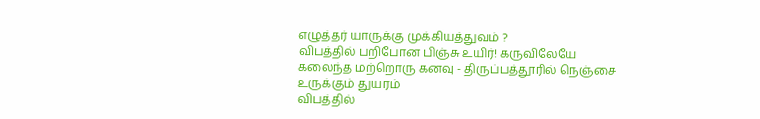எழுத்தர் யாருக்கு முக்கியத்துவம் ?
விபத்தில் பறிபோன பிஞ்சு உயிர்! கருவிலேயே கலைந்த மற்றொரு கனவு - திருப்பத்தூரில் நெஞ்சை உருக்கும் துயரம்
விபத்தில்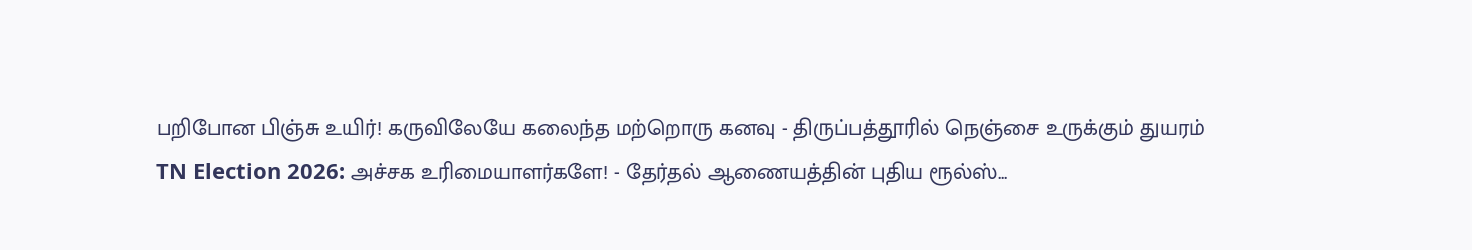பறிபோன பிஞ்சு உயிர்! கருவிலேயே கலைந்த மற்றொரு கனவு - திருப்பத்தூரில் நெஞ்சை உருக்கும் துயரம்
TN Election 2026: அச்சக உரிமையாளர்களே! - தேர்தல் ஆணையத்தின் புதிய ரூல்ஸ்...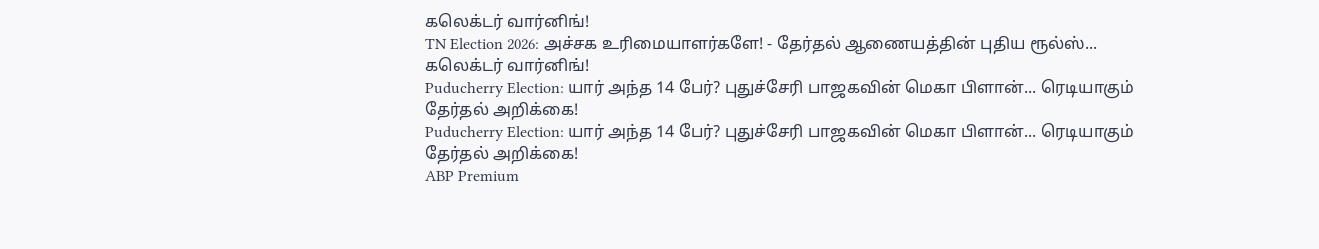கலெக்டர் வார்னிங்!
TN Election 2026: அச்சக உரிமையாளர்களே! - தேர்தல் ஆணையத்தின் புதிய ரூல்ஸ்... கலெக்டர் வார்னிங்!
Puducherry Election: யார் அந்த 14 பேர்? புதுச்சேரி பாஜகவின் மெகா பிளான்... ரெடியாகும் தேர்தல் அறிக்கை!
Puducherry Election: யார் அந்த 14 பேர்? புதுச்சேரி பாஜகவின் மெகா பிளான்... ரெடியாகும் தேர்தல் அறிக்கை!
ABP Premium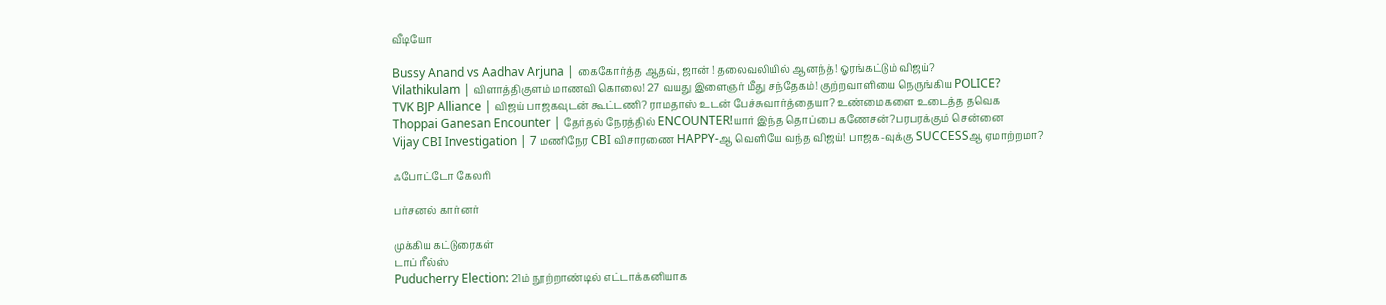வீடியோ

Bussy Anand vs Aadhav Arjuna | கைகோர்த்த ஆதவ், ஜான் ! தலைவலியில் ஆனந்த்! ஓரங்கட்டும் விஜய்?
Vilathikulam | விளாத்திகுளம் மாணவி கொலை! 27 வயது இளைஞர் மீது சந்தேகம்! குற்றவாளியை நெருங்கிய POLICE?
TVK BJP Alliance | விஜய் பாஜகவுடன் கூட்டணி? ராமதாஸ் உடன் பேச்சுவார்த்தையா? உண்மைகளை உடைத்த தவெக
Thoppai Ganesan Encounter | தேர்தல் நேரத்தில் ENCOUNTER!யார் இந்த தொப்பை கணேசன்?பரபரக்கும் சென்னை
Vijay CBI Investigation | 7 மணிநேர CBI விசாரணை HAPPY-ஆ வெளியே வந்த விஜய்! பாஜக-வுக்கு SUCCESSஆ ஏமாற்றமா?

ஃபோட்டோ கேலரி

பர்சனல் கார்னர்

முக்கிய கட்டுரைகள்
டாப் ரீல்ஸ்
Puducherry Election: 21ம் நூற்றாண்டில் எட்டாக்கனியாக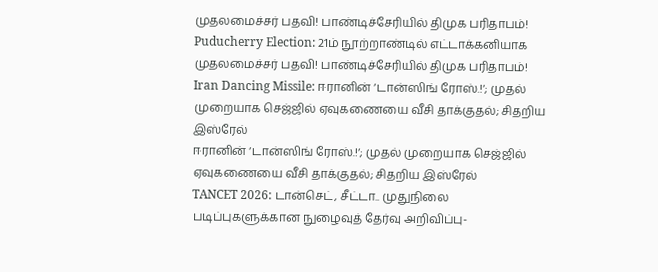முதலமைச்சர் பதவி! பாண்டிச்சேரியில் திமுக பரிதாபம்!
Puducherry Election: 21ம் நூற்றாண்டில் எட்டாக்கனியாக முதலமைச்சர் பதவி! பாண்டிச்சேரியில் திமுக பரிதாபம்!
Iran Dancing Missile: ஈரானின் ‘டான்ஸிங் ரோஸ்.!‘; முதல் முறையாக செஜ்ஜில் ஏவுகணையை வீசி தாக்குதல்; சிதறிய இஸ்ரேல்
ஈரானின் ‘டான்ஸிங் ரோஸ்.!‘; முதல் முறையாக செஜ்ஜில் ஏவுகணையை வீசி தாக்குதல்; சிதறிய இஸ்ரேல்
TANCET 2026: டான்செட், சீட்டா.. முதுநிலை படிப்புகளுக்கான நுழைவுத் தேர்வு அறிவிப்பு-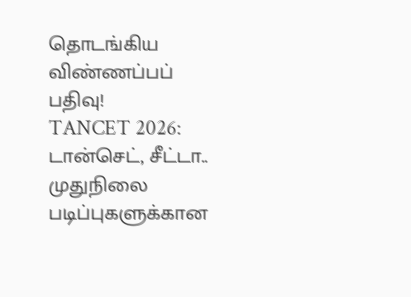தொடங்கிய விண்ணப்பப் பதிவு!
TANCET 2026: டான்செட், சீட்டா.. முதுநிலை படிப்புகளுக்கான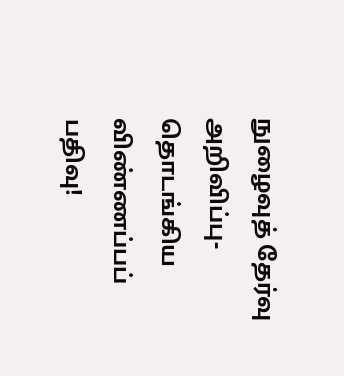நுழைவுத் தேர்வு அறிவிப்பு- தொடங்கிய விண்ணப்பப் பதிவு!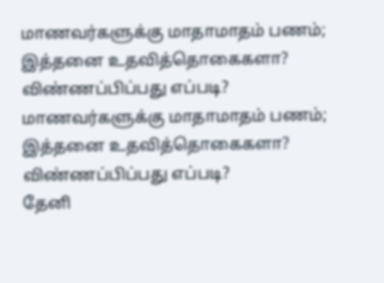மாணவர்களுக்கு மாதாமாதம் பணம்; இத்தனை உதவித்தொகைகளா? விண்ணப்பிப்பது எப்படி?
மாணவர்களுக்கு மாதாமாதம் பணம்; இத்தனை உதவித்தொகைகளா? விண்ணப்பிப்பது எப்படி?
தேனி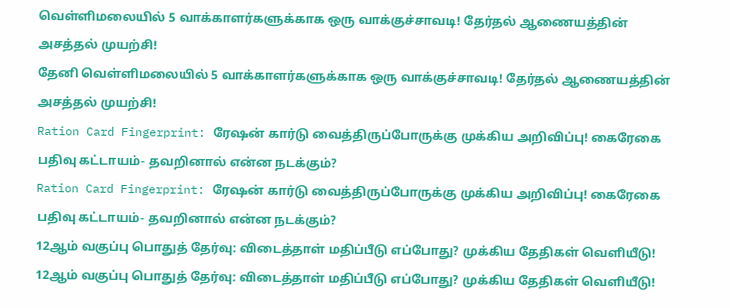வெள்ளிமலையில் 5 வாக்காளர்களுக்காக ஒரு வாக்குச்சாவடி! தேர்தல் ஆணையத்தின் அசத்தல் முயற்சி!
தேனி வெள்ளிமலையில் 5 வாக்காளர்களுக்காக ஒரு வாக்குச்சாவடி! தேர்தல் ஆணையத்தின் அசத்தல் முயற்சி!
Ration Card Fingerprint: ரேஷன் கார்டு வைத்திருப்போருக்கு முக்கிய அறிவிப்பு! கைரேகை பதிவு கட்டாயம்- தவறினால் என்ன நடக்கும்?
Ration Card Fingerprint: ரேஷன் கார்டு வைத்திருப்போருக்கு முக்கிய அறிவிப்பு! கைரேகை பதிவு கட்டாயம்- தவறினால் என்ன நடக்கும்?
12ஆம் வகுப்பு பொதுத் தேர்வு: விடைத்தாள் மதிப்பீடு எப்போது? முக்கிய தேதிகள் வெளியீடு!
12ஆம் வகுப்பு பொதுத் தேர்வு: விடைத்தாள் மதிப்பீடு எப்போது? முக்கிய தேதிகள் வெளியீடு!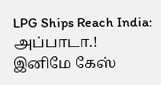LPG Ships Reach India: அப்பாடா.! இனிமே கேஸ்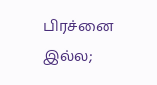பிரச்னை இல்ல;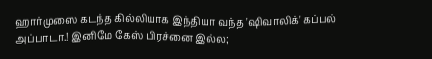ஹார்முஸை கடந்த கில்லியாக இந்தியா வந்த 'ஷிவாலிக்' கப்பல்
அப்பாடா.! இனிமே கேஸ் பிரச்னை இல்ல;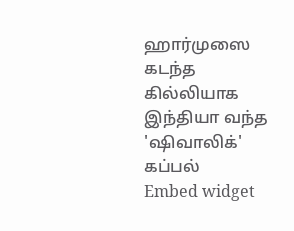ஹார்முஸை கடந்த கில்லியாக இந்தியா வந்த 'ஷிவாலிக்' கப்பல்
Embed widget